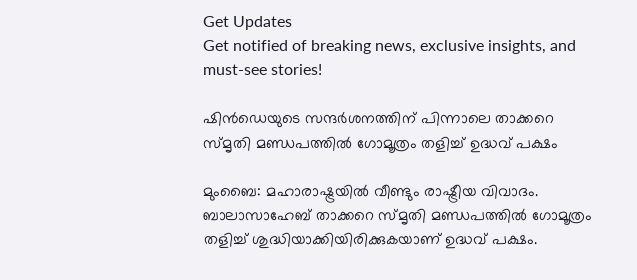Get Updates
Get notified of breaking news, exclusive insights, and must-see stories!

ഷിന്‍ഡെയുടെ സന്ദര്‍ശനത്തിന് പിന്നാലെ താക്കറെ സ്മൃതി മണ്ഡപത്തില്‍ ഗോമൂത്രം തളിച്ച് ഉദ്ധവ് പക്ഷം

മുംബൈ: മഹാരാഷ്ട്രയില്‍ വീണ്ടും രാഷ്ട്രീയ വിവാദം. ബാലാസാഹേബ് താക്കറെ സ്മൃതി മണ്ഡപത്തില്‍ ഗോമൂത്രം തളിച്ച് ശുദ്ധിയാക്കിയിരിക്കുകയാണ് ഉദ്ധവ് പക്ഷം.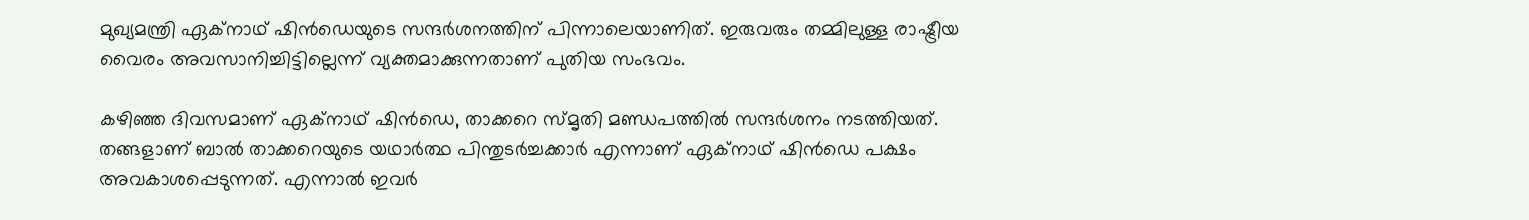മുഖ്യമന്ത്രി ഏക്‌നാഥ് ഷിന്‍ഡെയുടെ സന്ദര്‍ശനത്തിന് പിന്നാലെയാണിത്. ഇരുവരും തമ്മിലുള്ള രാഷ്ട്രീയ വൈരം അവസാനിച്ചിട്ടില്ലെന്ന് വ്യക്തമാക്കുന്നതാണ് പുതിയ സംഭവം.

കഴിഞ്ഞ ദിവസമാണ് ഏക്‌നാഥ് ഷിന്‍ഡെ, താക്കറെ സ്മൃതി മണ്ഡപത്തില്‍ സന്ദര്‍ശനം നടത്തിയത്. തങ്ങളാണ് ബാല്‍ താക്കറെയുടെ യഥാര്‍ത്ഥ പിന്തുടര്‍ച്ചക്കാര്‍ എന്നാണ് ഏക്‌നാഥ് ഷിന്‍ഡെ പക്ഷം അവകാശപ്പെടുന്നത്. എന്നാല്‍ ഇവര്‍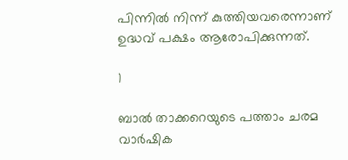പിന്നില്‍ നിന്ന് കുത്തിയവരെന്നാണ് ഉദ്ധവ് പക്ഷം ആരോപിക്കുന്നത്.

1

ബാല്‍ താക്കറെയുടെ പത്താം ചരമ വാര്‍ഷിക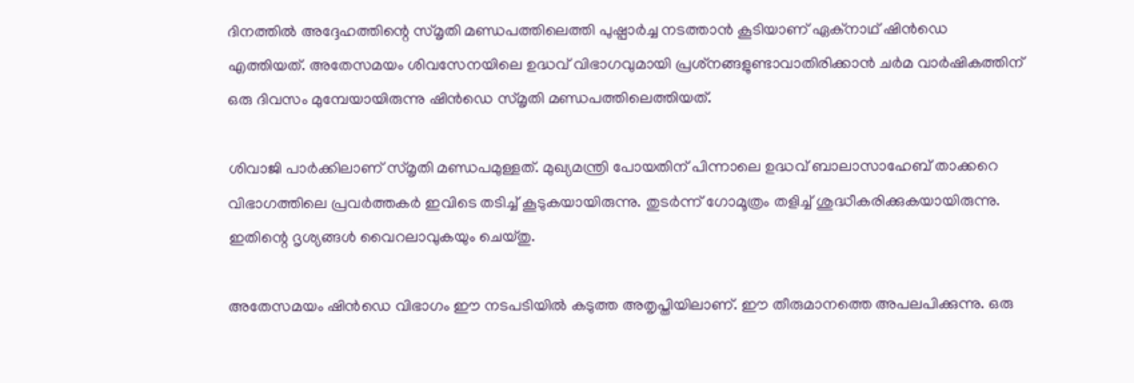ദിനത്തില്‍ അദ്ദേഹത്തിന്റെ സ്മൃതി മണ്ഡപത്തിലെത്തി പുഷ്പാര്‍ച്ച നടത്താന്‍ കൂടിയാണ് ഏക്‌നാഥ് ഷിന്‍ഡെ എത്തിയത്. അതേസമയം ശിവസേനയിലെ ഉദ്ധവ് വിഭാഗവുമായി പ്രശ്‌നങ്ങളുണ്ടാവാതിരിക്കാന്‍ ചര്‍മ വാര്‍ഷികത്തിന് ഒരു ദിവസം മുമ്പേയായിരുന്നു ഷിന്‍ഡെ സ്മൃതി മണ്ഡപത്തിലെത്തിയത്.

ശിവാജി പാര്‍ക്കിലാണ് സ്മൃതി മണ്ഡപമുള്ളത്. മുഖ്യമന്ത്രി പോയതിന് പിന്നാലെ ഉദ്ധവ് ബാലാസാഹേബ് താക്കറെ വിഭാഗത്തിലെ പ്രവര്‍ത്തകര്‍ ഇവിടെ തടിച്ച് കൂടുകയായിരുന്നു. തുടര്‍ന്ന് ഗോമൂത്രം തളിച്ച് ശുദ്ധീകരിക്കുകയായിരുന്നു. ഇതിന്റെ ദൃശ്യങ്ങള്‍ വൈറലാവുകയും ചെയ്തു.

അതേസമയം ഷിന്‍ഡെ വിഭാഗം ഈ നടപടിയില്‍ കടുത്ത അതൃപ്തിയിലാണ്. ഈ തീരുമാനത്തെ അപലപിക്കുന്നു. ഒരു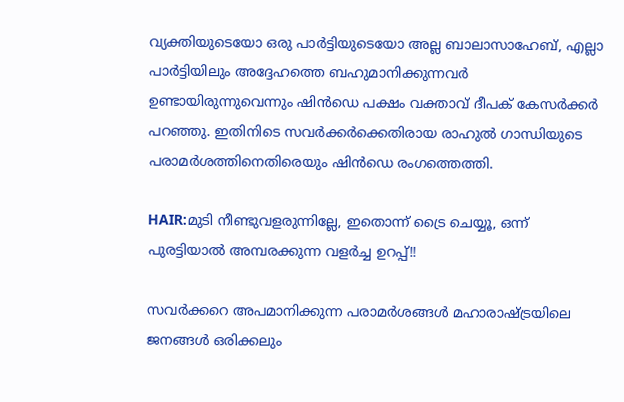വ്യക്തിയുടെയോ ഒരു പാര്‍ട്ടിയുടെയോ അല്ല ബാലാസാഹേബ്, എല്ലാ പാര്‍ട്ടിയിലും അദ്ദേഹത്തെ ബഹുമാനിക്കുന്നവര്‍ ഉണ്ടായിരുന്നുവെന്നും ഷിന്‍ഡെ പക്ഷം വക്താവ് ദീപക് കേസര്‍ക്കര്‍ പറഞ്ഞു. ഇതിനിടെ സവര്‍ക്കര്‍ക്കെതിരായ രാഹുല്‍ ഗാന്ധിയുടെ പരാമര്‍ശത്തിനെതിരെയും ഷിന്‍ഡെ രംഗത്തെത്തി.

HAIR:മുടി നീണ്ടുവളരുന്നില്ലേ, ഇതൊന്ന് ട്രൈ ചെയ്യൂ, ഒന്ന് പുരട്ടിയാല്‍ അമ്പരക്കുന്ന വളര്‍ച്ച ഉറപ്പ്!!

സവര്‍ക്കറെ അപമാനിക്കുന്ന പരാമര്‍ശങ്ങള്‍ മഹാരാഷ്ട്രയിലെ ജനങ്ങള്‍ ഒരിക്കലും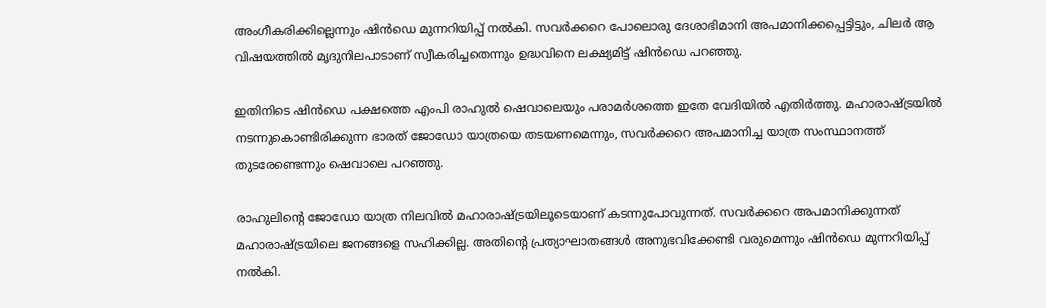അംഗീകരിക്കില്ലെന്നും ഷിന്‍ഡെ മുന്നറിയിപ്പ് നല്‍കി. സവര്‍ക്കറെ പോലൊരു ദേശാഭിമാനി അപമാനിക്കപ്പെട്ടിട്ടും, ചിലര്‍ ആ വിഷയത്തില്‍ മൃദുനിലപാടാണ് സ്വീകരിച്ചതെന്നും ഉദ്ധവിനെ ലക്ഷ്യമിട്ട് ഷിന്‍ഡെ പറഞ്ഞു.

ഇതിനിടെ ഷിന്‍ഡെ പക്ഷത്തെ എംപി രാഹുല്‍ ഷെവാലെയും പരാമര്‍ശത്തെ ഇതേ വേദിയില്‍ എതിര്‍ത്തു. മഹാരാഷ്ട്രയില്‍ നടന്നുകൊണ്ടിരിക്കുന്ന ഭാരത് ജോഡോ യാത്രയെ തടയണമെന്നും, സവര്‍ക്കറെ അപമാനിച്ച യാത്ര സംസ്ഥാനത്ത് തുടരേണ്ടെന്നും ഷെവാലെ പറഞ്ഞു.

രാഹുലിന്റെ ജോഡോ യാത്ര നിലവില്‍ മഹാരാഷ്ട്രയിലൂടെയാണ് കടന്നുപോവുന്നത്. സവര്‍ക്കറെ അപമാനിക്കുന്നത് മഹാരാഷ്ട്രയിലെ ജനങ്ങളെ സഹിക്കില്ല. അതിന്റെ പ്രത്യാഘാതങ്ങള്‍ അനുഭവിക്കേണ്ടി വരുമെന്നും ഷിന്‍ഡെ മുന്നറിയിപ്പ് നല്‍കി.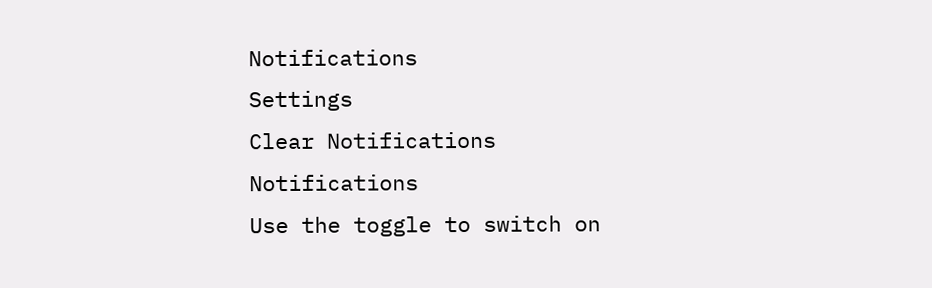Notifications
Settings
Clear Notifications
Notifications
Use the toggle to switch on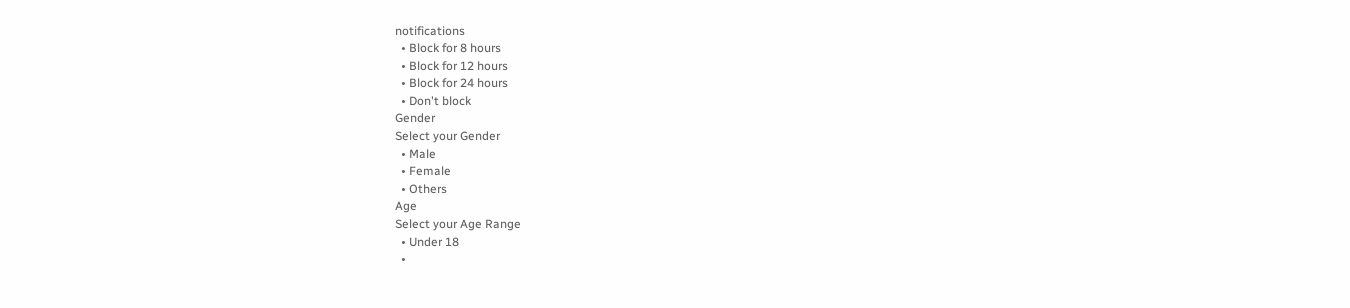notifications
  • Block for 8 hours
  • Block for 12 hours
  • Block for 24 hours
  • Don't block
Gender
Select your Gender
  • Male
  • Female
  • Others
Age
Select your Age Range
  • Under 18
  •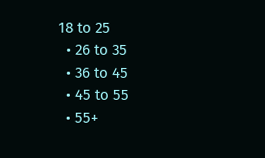18 to 25
  • 26 to 35
  • 36 to 45
  • 45 to 55
  • 55+